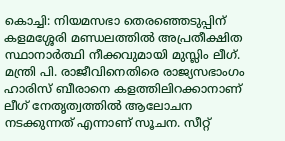കൊച്ചി: നിയമസഭാ തെരഞ്ഞെടുപ്പിന് കളമശ്ശേരി മണ്ഡലത്തിൽ അപ്രതീക്ഷിത സ്ഥാനാർത്ഥി നീക്കവുമായി മുസ്ലിം ലീഗ്. മന്ത്രി പി. രാജീവിനെതിരെ രാജ്യസഭാംഗം ഹാരിസ് ബീരാനെ കളത്തിലിറക്കാനാണ് ലീഗ് നേതൃത്വത്തിൽ ആലോചന നടക്കുന്നത് എന്നാണ് സൂചന. സീറ്റ്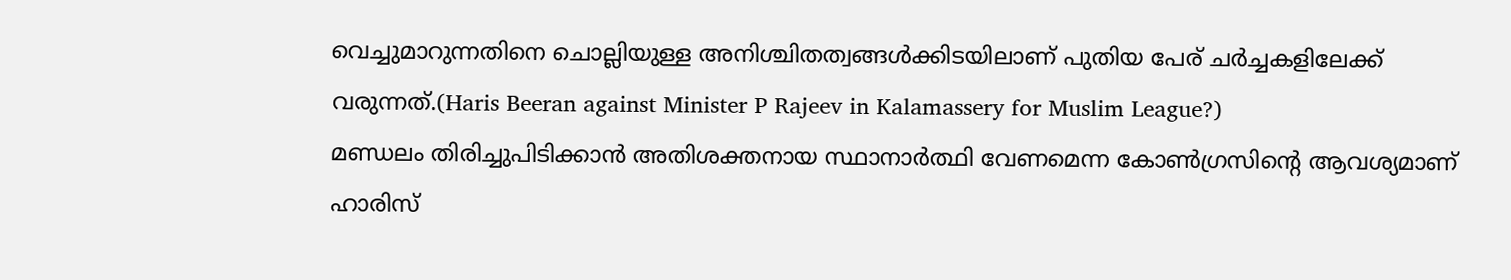വെച്ചുമാറുന്നതിനെ ചൊല്ലിയുള്ള അനിശ്ചിതത്വങ്ങൾക്കിടയിലാണ് പുതിയ പേര് ചർച്ചകളിലേക്ക് വരുന്നത്.(Haris Beeran against Minister P Rajeev in Kalamassery for Muslim League?)
മണ്ഡലം തിരിച്ചുപിടിക്കാൻ അതിശക്തനായ സ്ഥാനാർത്ഥി വേണമെന്ന കോൺഗ്രസിന്റെ ആവശ്യമാണ് ഹാരിസ്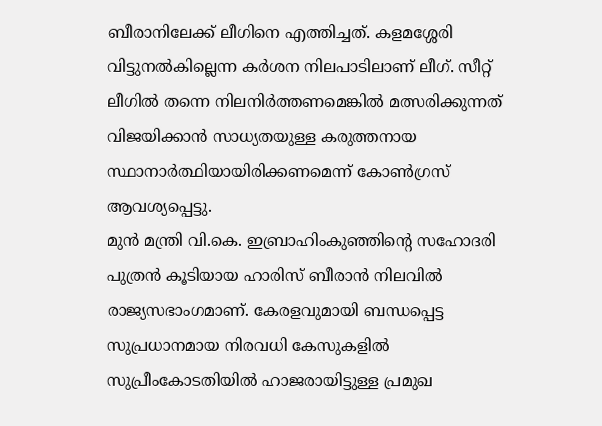ബീരാനിലേക്ക് ലീഗിനെ എത്തിച്ചത്. കളമശ്ശേരി വിട്ടുനൽകില്ലെന്ന കർശന നിലപാടിലാണ് ലീഗ്. സീറ്റ് ലീഗിൽ തന്നെ നിലനിർത്തണമെങ്കിൽ മത്സരിക്കുന്നത് വിജയിക്കാൻ സാധ്യതയുള്ള കരുത്തനായ സ്ഥാനാർത്ഥിയായിരിക്കണമെന്ന് കോൺഗ്രസ് ആവശ്യപ്പെട്ടു.
മുൻ മന്ത്രി വി.കെ. ഇബ്രാഹിംകുഞ്ഞിന്റെ സഹോദരി പുത്രൻ കൂടിയായ ഹാരിസ് ബീരാൻ നിലവിൽ രാജ്യസഭാംഗമാണ്. കേരളവുമായി ബന്ധപ്പെട്ട സുപ്രധാനമായ നിരവധി കേസുകളിൽ സുപ്രീംകോടതിയിൽ ഹാജരായിട്ടുള്ള പ്രമുഖ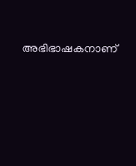അഭിഭാഷകനാണ്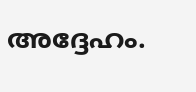അദ്ദേഹം.